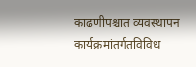काढणीपश्चात व्यवस्थापन कार्यक्रमांतर्गतविविध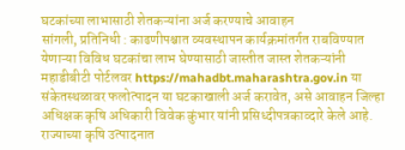घटकांच्या लाभासाठी शेतकऱ्यांना अर्ज करण्याचे आवाहन
सांगली, प्रतिनिधी : काढणीपश्चात व्यवस्थापन कार्यक्रमांतर्गत राबविण्यात येणाऱ्या विविध घटकांचा लाभ घेण्यासाठी जास्तीत जास्त शेतकऱ्यांनी महाडीबीटी पोर्टलवर https://mahadbt.maharashtra.gov.in या संकेतस्थळावर फलोत्पादन या घटकाखाली अर्ज करावेत, असे आवाहन जिल्हा अधिक्षक कृषि अधिकारी विवेक कुंभार यांनी प्रसिध्दीपत्रकाव्दारे केले आहे.
राज्याच्या कृषि उत्पादनात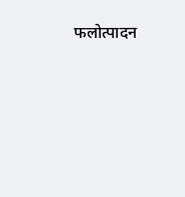फलोत्पादन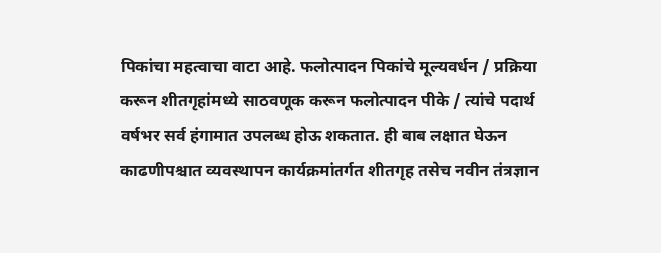पिकांचा महत्वाचा वाटा आहे. फलोत्पादन पिकांचे मूल्यवर्धन / प्रक्रिया करून शीतगृहांमध्ये साठवणूक करून फलोत्पादन पीके / त्यांचे पदार्थ वर्षभर सर्व हंगामात उपलब्ध होऊ शकतात. ही बाब लक्षात घेऊन काढणीपश्चात व्यवस्थापन कार्यक्रमांतर्गत शीतगृह तसेच नवीन तंत्रज्ञान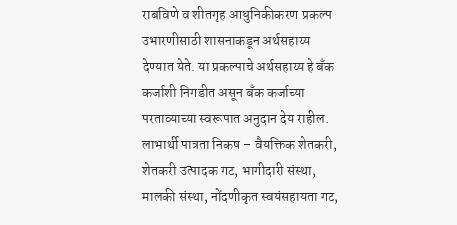राबविणे व शीतगृह आधुनिकीकरण प्रकल्प उभारणीसाठी शासनाकडून अर्थसहाय्य देण्यात येते. या प्रकल्पाचे अर्थसहाय्य हे बँक कर्जाशी निगडीत असून बँक कर्जाच्या परताव्याच्या स्वरूपात अनुदान देय राहील.
लाभार्थी पात्रता निकष – वैयक्तिक शेतकरी, शेतकरी उत्पादक गट, भागीदारी संस्था, मालकी संस्था, नोंदणीकृत स्वयंसहायता गट,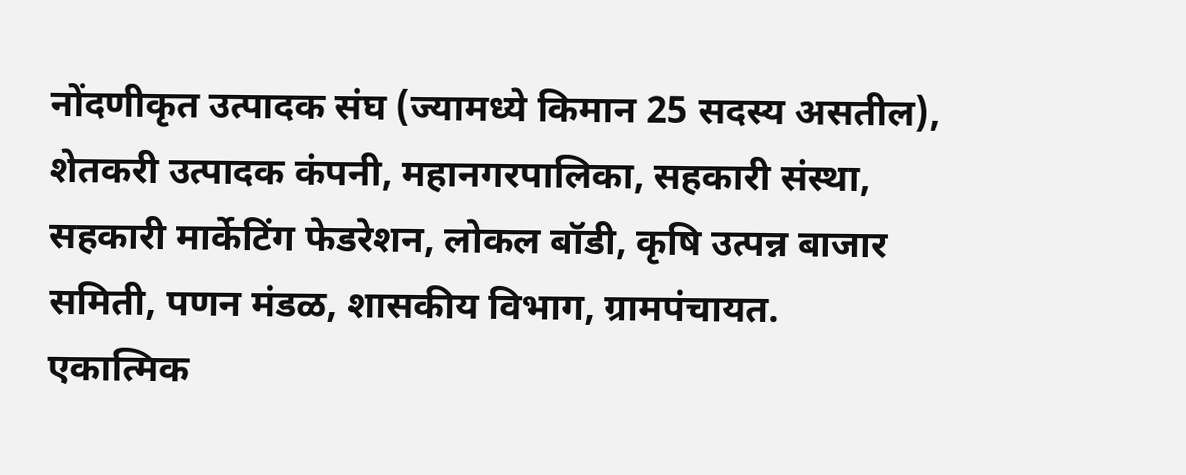नोंदणीकृत उत्पादक संघ (ज्यामध्ये किमान 25 सदस्य असतील), शेतकरी उत्पादक कंपनी, महानगरपालिका, सहकारी संस्था, सहकारी मार्केटिंग फेडरेशन, लोकल बॉडी, कृषि उत्पन्न बाजार समिती, पणन मंडळ, शासकीय विभाग, ग्रामपंचायत.
एकात्मिक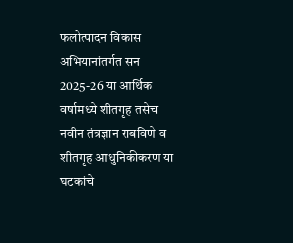फलोत्पादन विकास अभियानांतर्गत सन 2025-26 या आर्थिक वर्षामध्ये शीतगृह तसेच नवीन तंत्रज्ञान राबविणे व शीतगृह आधुनिकीकरण या घटकांचे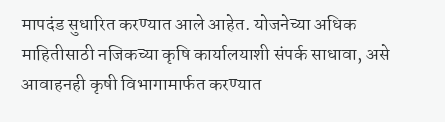मापदंड सुधारित करण्यात आले आहेत. योजनेच्या अधिक माहितीसाठी नजिकच्या कृषि कार्यालयाशी संपर्क साधावा, असे आवाहनही कृषी विभागामार्फत करण्यात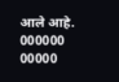आले आहे.
000000
00000